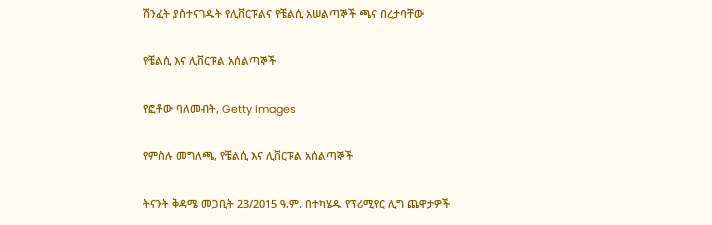ሽንፈት ያስተናገዱት የሊቨርፑልና የቼልሲ አሠልጣኞች ጫና በረታባቸው

የቼልሲ እና ሊቨርፑል አሰልጣኞች

የፎቶው ባለመብት, Getty Images

የምስሉ መግለጫ, የቼልሲ እና ሊቨርፑል አሰልጣኞች

ትናንት ቅዳሜ መጋቢት 23/2015 ዓ.ም. በተካሄዱ የፕሪሚየር ሊግ ጨዋታዎች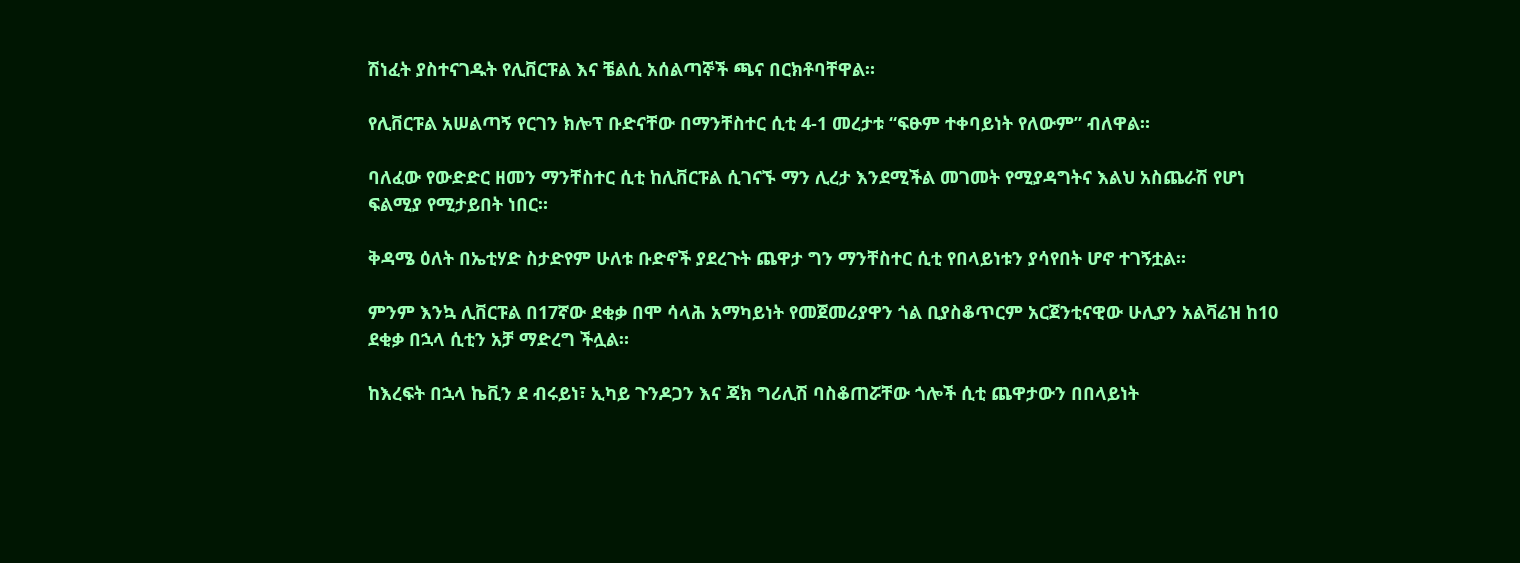ሽነፈት ያስተናገዱት የሊቨርፑል እና ቼልሲ አሰልጣኞች ጫና በርክቶባቸዋል።

የሊቨርፑል አሠልጣኝ የርገን ክሎፕ ቡድናቸው በማንቸስተር ሲቲ 4-1 መረታቱ “ፍፁም ተቀባይነት የለውም” ብለዋል።

ባለፈው የውድድር ዘመን ማንቸስተር ሲቲ ከሊቨርፑል ሲገናኙ ማን ሊረታ እንደሚችል መገመት የሚያዳግትና እልህ አስጨራሽ የሆነ ፍልሚያ የሚታይበት ነበር።

ቅዳሜ ዕለት በኤቲሃድ ስታድየም ሁለቱ ቡድኖች ያደረጉት ጨዋታ ግን ማንቸስተር ሲቲ የበላይነቱን ያሳየበት ሆኖ ተገኝቷል።

ምንም እንኳ ሊቨርፑል በ17ኛው ደቂቃ በሞ ሳላሕ አማካይነት የመጀመሪያዋን ጎል ቢያስቆጥርም አርጀንቲናዊው ሁሊያን አልቫሬዝ ከ10 ደቂቃ በኋላ ሲቲን አቻ ማድረግ ችሏል።

ከእረፍት በኋላ ኬቪን ደ ብሩይነ፣ ኢካይ ጉንዶጋን እና ጃክ ግሪሊሽ ባስቆጠሯቸው ጎሎች ሲቲ ጨዋታውን በበላይነት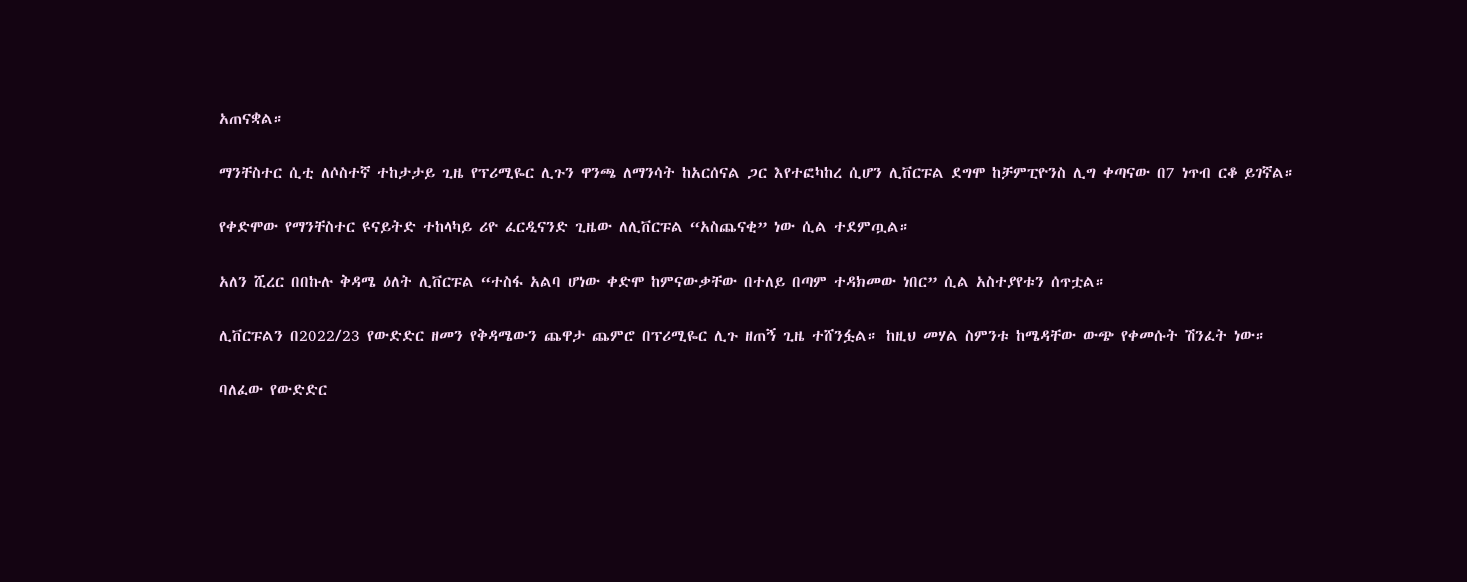አጠናቋል።

ማንቸስተር ሲቲ ለሶስተኛ ተከታታይ ጊዜ የፕሪሚዬር ሊጉን ዋንጫ ለማንሳት ከአርሰናል ጋር እየተፎካከረ ሲሆን ሊቨርፑል ደግሞ ከቻምፒዮንስ ሊግ ቀጣናው በ7 ነጥብ ርቆ ይገኛል።

የቀድሞው የማንቸስተር ዩናይትድ ተከላካይ ሪዮ ፈርዲናንድ ጊዜው ለሊቨርፑል “አስጨናቂ” ነው ሲል ተደምጧል።

አለን ሺረር በበኩሉ ቅዳሜ ዕለት ሊቨርፑል “ተስፋ አልባ ሆነው ቀድሞ ከምናውቃቸው በተለይ በጣም ተዳክመው ነበር” ሲል አስተያየቱን ሰጥቷል።

ሊቨርፑልን በ2022/23 የውድድር ዘመን የቅዳሜውን ጨዋታ ጨምሮ በፕሪሚዬር ሊጉ ዘጠኝ ጊዜ ተሸንፏል። ከዚህ መሃል ስምንቱ ከሜዳቸው ውጭ የቀመሱት ሽንፈት ነው።

ባለፈው የውድድር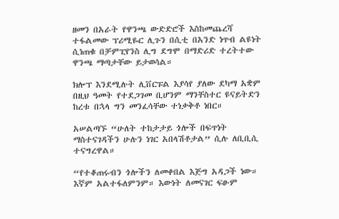ዘመን በአራት የዋንጫ ውድድሮች እስከመጨረሻ ተፋልመው ፕሪሚዬር ሊጉን በሲቲ በአንድ ነጥብ ልዩነት ሲነጠቁ በቻምፒየንስ ሊግ ደግሞ በማድሪድ ተረትተው ዋንጫ ማጣታቸው ይታወሳል።

ክሎፕ እንደሚሉት ሊቨርፑል እያሳየ ያለው ደካማ አቋም በዚህ ዓመት የተደጋገመ ቢሆንም ማንቸስተር ዩናይትድን ከረቱ በኋላ ግን መንፈሳቸው ተነቃቅቶ ነበር።

አሠልጣኙ “ሁለት ተከታታይ ጎሎች በፍጥነት ማስተናገዳችን ሁሉን ነገር አበላሽቶታል” ሲሉ ለቢቢሲ ተናግረዋል።

“የተቆጠሩብን ጎሎችን ለመቀበል እጅግ አዳጋች ነው። እኛም አልተፋለምንም። እውነት ለመናገር ፍፁም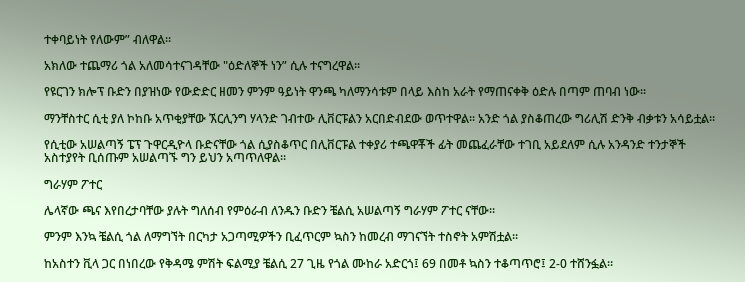ተቀባይነት የለውም” ብለዋል።

አክለው ተጨማሪ ጎል አለመሳተናገዳቸው "ዕድለኞች ነን” ሲሉ ተናግረዋል።

የዩርገን ክሎፕ ቡድን በያዝነው የውድድር ዘመን ምንም ዓይነት ዋንጫ ካለማንሳቱም በላይ እስከ አራት የማጠናቀቅ ዕድሉ በጣም ጠባብ ነው።

ማንቸስተር ሲቲ ያለ ኮከቡ አጥቂያቸው ኧርሊንግ ሃላንድ ገብተው ሊቨርፑልን አርበድብደው ወጥተዋል። አንድ ጎል ያስቆጠረው ግሪሊሽ ድንቅ ብቃቱን አሳይቷል።

የሲቲው አሠልጣኝ ፔፕ ጉዋርዲዮላ ቡድናቸው ጎል ሲያስቆጥር በሊቨርፑል ተቀያሪ ተጫዋቾች ፊት መጨፈራቸው ተገቢ አይደለም ሲሉ አንዳንድ ተንታኞች አስተያየት ቢሰጡም አሠልጣኙ ግን ይህን አጣጥለዋል።

ግራሃም ፖተር

ሌላኛው ጫና እየበረታባቸው ያሉት ግለሰብ የምዕራብ ለንዱን ቡድን ቼልሲ አሠልጣኝ ግራሃም ፖተር ናቸው።

ምንም እንኳ ቼልሲ ጎል ለማግኘት በርካታ አጋጣሚዎችን ቢፈጥርም ኳስን ከመረብ ማገናኘት ተስኖት አምሽቷል።

ከአስተን ቪላ ጋር በነበረው የቅዳሜ ምሽት ፍልሚያ ቼልሲ 27 ጊዜ የጎል ሙከራ አድርጎ፤ 69 በመቶ ኳስን ተቆጣጥሮ፤ 2-0 ተሸንፏል።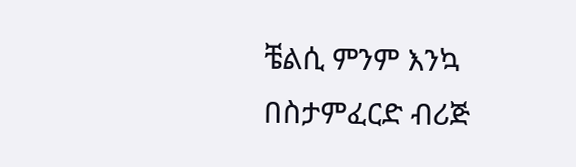ቼልሲ ምንም እንኳ በስታምፈርድ ብሪጅ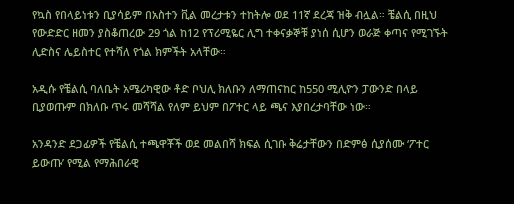የኳስ የበላይነቱን ቢያሳይም በአስተን ቪል መረታቱን ተከትሎ ወደ 11ኛ ደረጃ ዝቅ ብሏል። ቼልሲ በዚህ የውድድር ዘመን ያስቆጠረው 29 ጎል ከ12 የፕሪሚዬር ሊግ ተቀናቃኞቹ ያነሰ ሲሆን ወራጅ ቀጣና የሚገኙት ሊድስና ሌይስተር የተሻለ የጎል ክምችት አላቸው።

አዲሱ የቼልሲ ባለቤት አሜሪካዊው ቶድ ቦህሊ ክለቡን ለማጠናከር ከ550 ሚሊዮን ፓውንድ በላይ ቢያወጡም በክለቡ ጥሩ መሻሻል የለም ይህም በፖተር ላይ ጫና እያበረታባቸው ነው።

አንዳንድ ደጋፊዎች የቼልሲ ተጫዋቾች ወደ መልበሻ ክፍል ሲገቡ ቅሬታቸውን በድምፅ ሲያሰሙ ‘ፖተር ይውጡ’ የሚል የማሕበራዊ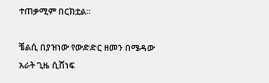ተጠቃሚም በርክቷል።

ቼልሲ በያዝነው የውድድር ዘመን በሜዳው አራት ጊዜ ሲሸነፍ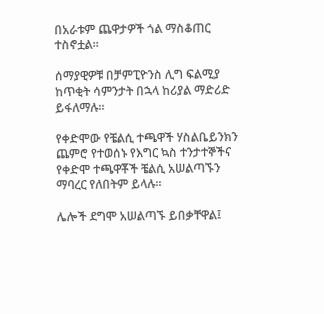በአራቱም ጨዋታዎች ጎል ማስቆጠር ተስኖቷል።

ሰማያዊዎቹ በቻምፒዮንስ ሊግ ፍልሚያ ከጥቂት ሳምንታት በኋላ ከሪያል ማድሪድ ይፋለማሉ።

የቀድሞው የቼልሲ ተጫዋች ሃስልቤይንክን ጨምሮ የተወሰኑ የእግር ኳስ ተንታተኞችና የቀድሞ ተጫዋቾች ቼልሲ አሠልጣኙን ማባረር የለበትም ይላሉ።

ሌሎች ደግሞ አሠልጣኙ ይበቃቸዋል፤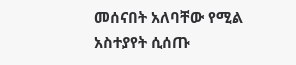መሰናበት አለባቸው የሚል አስተያየት ሲሰጡ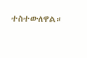ተስተውለዋል።